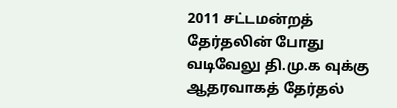2011 சட்டமன்றத் தேர்தலின் போது வடிவேலு தி.மு.க வுக்கு ஆதரவாகத் தேர்தல்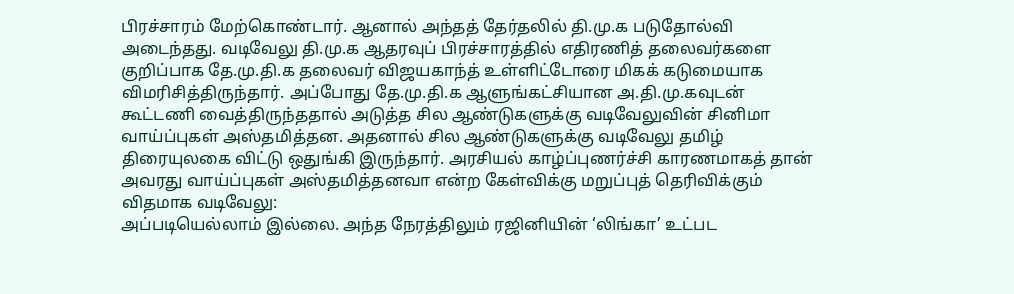பிரச்சாரம் மேற்கொண்டார். ஆனால் அந்தத் தேர்தலில் தி.மு.க படுதோல்வி அடைந்தது. வடிவேலு தி.மு.க ஆதரவுப் பிரச்சாரத்தில் எதிரணித் தலைவர்களை குறிப்பாக தே.மு.தி.க தலைவர் விஜயகாந்த் உள்ளிட்டோரை மிகக் கடுமையாக விமரிசித்திருந்தார். அப்போது தே.மு.தி.க ஆளுங்கட்சியான அ.தி.மு.கவுடன் கூட்டணி வைத்திருந்ததால் அடுத்த சில ஆண்டுகளுக்கு வடிவேலுவின் சினிமா வாய்ப்புகள் அஸ்தமித்தன. அதனால் சில ஆண்டுகளுக்கு வடிவேலு தமிழ் திரையுலகை விட்டு ஒதுங்கி இருந்தார். அரசியல் காழ்ப்புணர்ச்சி காரணமாகத் தான் அவரது வாய்ப்புகள் அஸ்தமித்தனவா என்ற கேள்விக்கு மறுப்புத் தெரிவிக்கும் விதமாக வடிவேலு:
அப்படியெல்லாம் இல்லை. அந்த நேரத்திலும் ரஜினியின் ‘லிங்கா’ உட்பட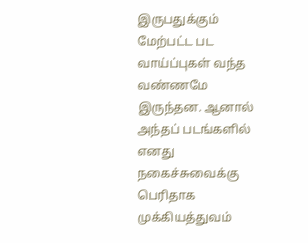இருபதுக்கும் மேற்பட்ட பட வாய்ப்புகள் வந்த வண்ணமே இருந்தன. ஆனால் அந்தப் படங்களில் எனது நகைச்சுவைக்கு பெரிதாக முக்கியத்துவம்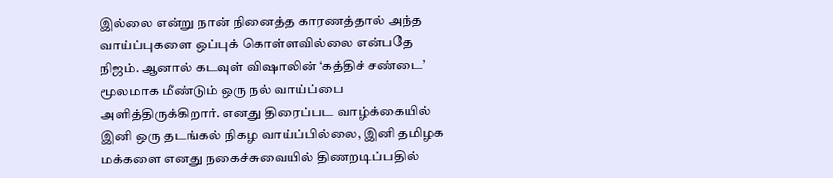இல்லை என்று நான் நினைத்த காரணத்தால் அந்த வாய்ப்புகளை ஒப்புக் கொள்ளவில்லை என்பதே நிஜம். ஆனால் கடவுள் விஷாலின் ‘கத்திச் சண்டை’ மூலமாக மீண்டும் ஒரு நல் வாய்ப்பை அளித்திருக்கிறார். எனது திரைப்பட வாழ்க்கையில் இனி ஒரு தடங்கல் நிகழ வாய்ப்பில்லை, இனி தமிழக மக்களை எனது நகைச்சுவையில் திணறடிப்பதில்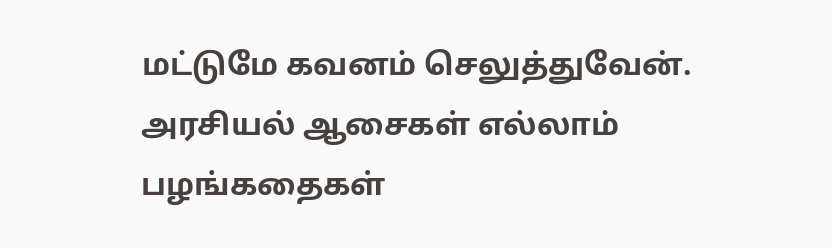மட்டுமே கவனம் செலுத்துவேன். அரசியல் ஆசைகள் எல்லாம் பழங்கதைகள்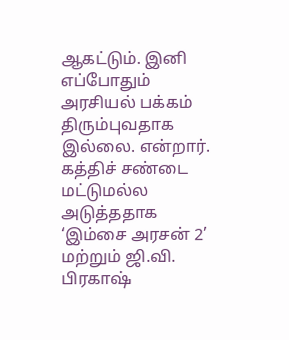ஆகட்டும். இனி எப்போதும் அரசியல் பக்கம் திரும்புவதாக இல்லை. என்றார்.
கத்திச் சண்டை மட்டுமல்ல அடுத்ததாக ‘இம்சை அரசன் 2’ மற்றும் ஜி.வி. பிரகாஷ்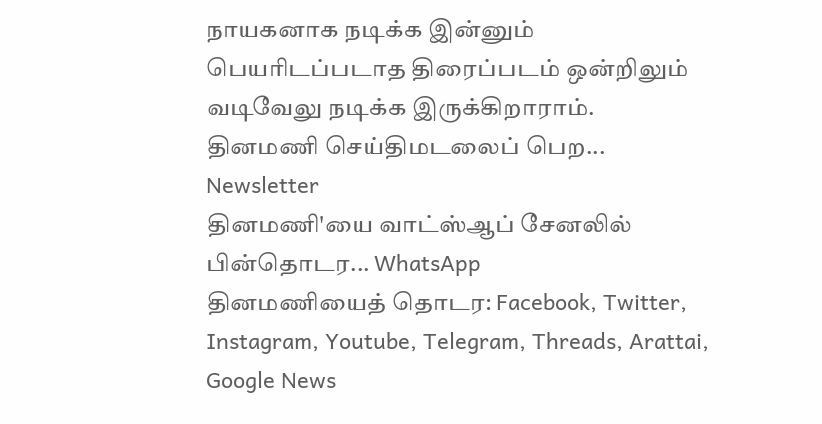நாயகனாக நடிக்க இன்னும் பெயரிடப்படாத திரைப்படம் ஒன்றிலும் வடிவேலு நடிக்க இருக்கிறாராம்.
தினமணி செய்திமடலைப் பெற... Newsletter
தினமணி'யை வாட்ஸ்ஆப் சேனலில் பின்தொடர... WhatsApp
தினமணியைத் தொடர: Facebook, Twitter, Instagram, Youtube, Telegram, Threads, Arattai, Google News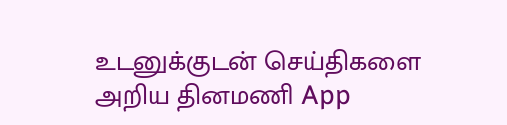உடனுக்குடன் செய்திகளை அறிய தினமணி App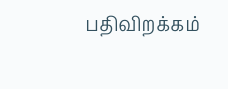பதிவிறக்கம்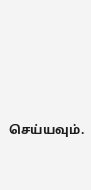செய்யவும்.